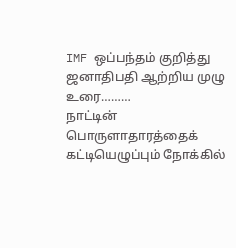IMF ஒப்பந்தம் குறித்து ஜனாதிபதி ஆற்றிய முழு உரை………
நாட்டின் பொருளாதாரத்தைக் கட்டியெழுப்பும் நோக்கில்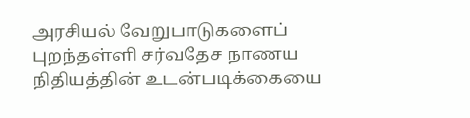அரசியல் வேறுபாடுகளைப் புறந்தள்ளி சர்வதேச நாணய நிதியத்தின் உடன்படிக்கையை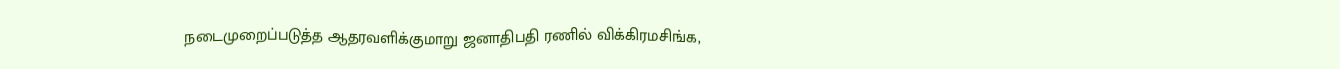நடைமுறைப்படுத்த ஆதரவளிக்குமாறு ஜனாதிபதி ரணில் விக்கிரமசிங்க,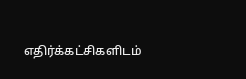எதிர்க்கட்சிகளிடம்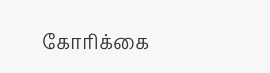கோரிக்கை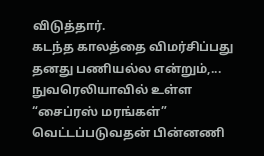விடுத்தார்.
கடந்த காலத்தை விமர்சிப்பது தனது பணியல்ல என்றும்,...
நுவரெலியாவில் உள்ள “சைப்ரஸ் மரங்கள்” வெட்டப்படுவதன் பின்னணி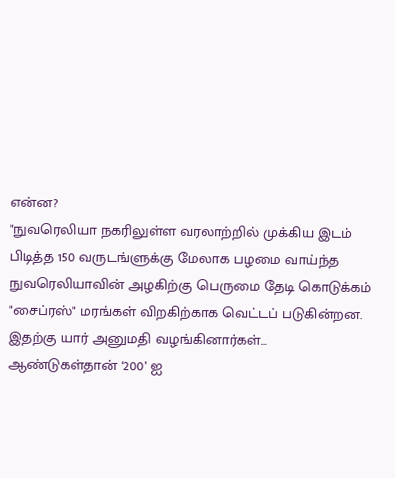என்ன?
"நுவரெலியா நகரிலுள்ள வரலாற்றில் முக்கிய இடம் பிடித்த 150 வருடங்ளுக்கு மேலாக பழமை வாய்ந்த நுவரெலியாவின் அழகிற்கு பெருமை தேடி கொடுக்கம்
"சைப்ரஸ்" மரங்கள் விறகிற்காக வெட்டப் படுகின்றன. இதற்கு யார் அனுமதி வழங்கினார்கள்...
ஆண்டுகள்தான் ‘200’ ஐ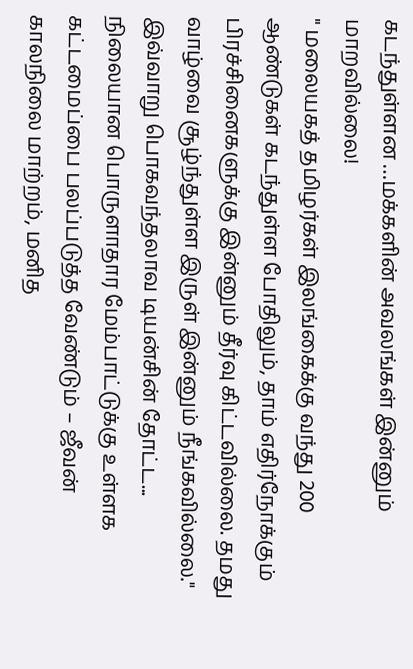கடந்துள்ளன …மக்களின் அவலங்கள் இன்னும் மாறவில்லை!
" மலையகத் தமிழர்கள் இலங்கைக்கு வந்து 200 ஆண்டுகள் கடந்துள்ள போதிலும், தாம் எதிர்நோக்கும் பிரச்சினைகளுக்கு இன்னும் தீர்வு கிட்டவில்லை. தமது வாழ்வை சூழ்ந்துள்ள இருள் இன்னும் நீங்கவில்லை."
இவ்வாறு பொகவந்தலாவ டியன்சின் தோட்ட...
நிலையான பொருளாதார மேம்பாட்டுக்கு உள்ளக கட்டமைப்பை பலப்படுத்த வேண்டும் – ஜீவன்
காலநிலை மாற்றம், மனித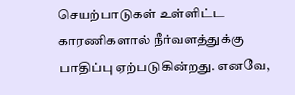செயற்பாடுகள் உள்ளிட்ட காரணிகளால் நீர்வளத்துக்கு பாதிப்பு ஏற்படுகின்றது. எனவே,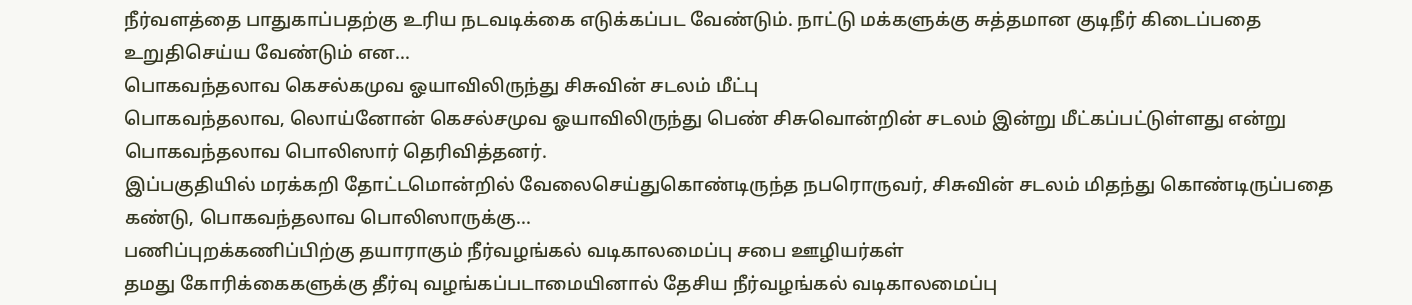நீர்வளத்தை பாதுகாப்பதற்கு உரிய நடவடிக்கை எடுக்கப்பட வேண்டும். நாட்டு மக்களுக்கு சுத்தமான குடிநீர் கிடைப்பதை உறுதிசெய்ய வேண்டும் என...
பொகவந்தலாவ கெசல்கமுவ ஓயாவிலிருந்து சிசுவின் சடலம் மீட்பு
பொகவந்தலாவ, லொய்னோன் கெசல்சமுவ ஓயாவிலிருந்து பெண் சிசுவொன்றின் சடலம் இன்று மீட்கப்பட்டுள்ளது என்று பொகவந்தலாவ பொலிஸார் தெரிவித்தனர்.
இப்பகுதியில் மரக்கறி தோட்டமொன்றில் வேலைசெய்துகொண்டிருந்த நபரொருவர், சிசுவின் சடலம் மிதந்து கொண்டிருப்பதை கண்டு, பொகவந்தலாவ பொலிஸாருக்கு...
பணிப்புறக்கணிப்பிற்கு தயாராகும் நீர்வழங்கல் வடிகாலமைப்பு சபை ஊழியர்கள்
தமது கோரிக்கைகளுக்கு தீர்வு வழங்கப்படாமையினால் தேசிய நீர்வழங்கல் வடிகாலமைப்பு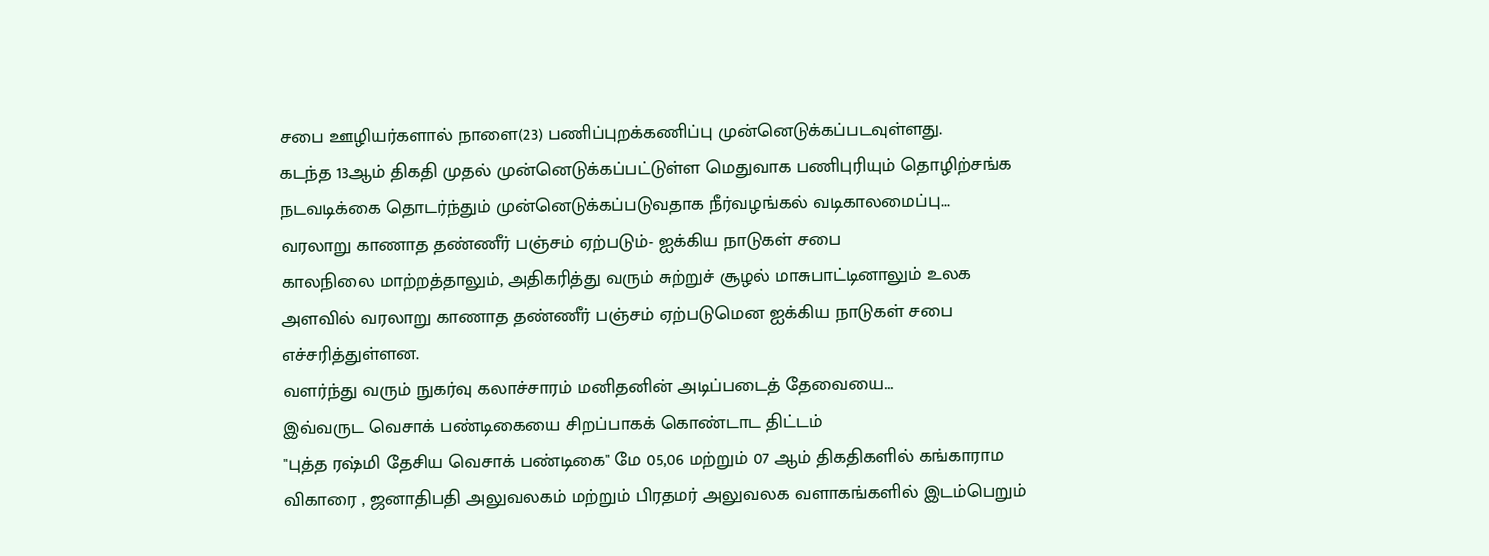சபை ஊழியர்களால் நாளை(23) பணிப்புறக்கணிப்பு முன்னெடுக்கப்படவுள்ளது.
கடந்த 13ஆம் திகதி முதல் முன்னெடுக்கப்பட்டுள்ள மெதுவாக பணிபுரியும் தொழிற்சங்க நடவடிக்கை தொடர்ந்தும் முன்னெடுக்கப்படுவதாக நீர்வழங்கல் வடிகாலமைப்பு...
வரலாறு காணாத தண்ணீர் பஞ்சம் ஏற்படும்- ஐக்கிய நாடுகள் சபை
காலநிலை மாற்றத்தாலும், அதிகரித்து வரும் சுற்றுச் சூழல் மாசுபாட்டினாலும் உலக அளவில் வரலாறு காணாத தண்ணீர் பஞ்சம் ஏற்படுமென ஐக்கிய நாடுகள் சபை எச்சரித்துள்ளன.
வளர்ந்து வரும் நுகர்வு கலாச்சாரம் மனிதனின் அடிப்படைத் தேவையை...
இவ்வருட வெசாக் பண்டிகையை சிறப்பாகக் கொண்டாட திட்டம்
"புத்த ரஷ்மி தேசிய வெசாக் பண்டிகை" மே 05,06 மற்றும் 07 ஆம் திகதிகளில் கங்காராம விகாரை , ஜனாதிபதி அலுவலகம் மற்றும் பிரதமர் அலுவலக வளாகங்களில் இடம்பெறும்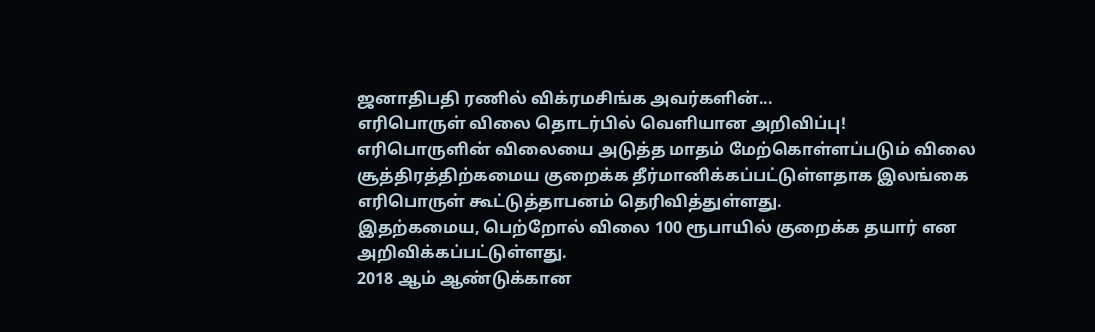ஜனாதிபதி ரணில் விக்ரமசிங்க அவர்களின்...
எரிபொருள் விலை தொடர்பில் வெளியான அறிவிப்பு!
எரிபொருளின் விலையை அடுத்த மாதம் மேற்கொள்ளப்படும் விலை சூத்திரத்திற்கமைய குறைக்க தீர்மானிக்கப்பட்டுள்ளதாக இலங்கை எரிபொருள் கூட்டுத்தாபனம் தெரிவித்துள்ளது.
இதற்கமைய, பெற்றோல் விலை 100 ரூபாயில் குறைக்க தயார் என அறிவிக்கப்பட்டுள்ளது.
2018 ஆம் ஆண்டுக்கான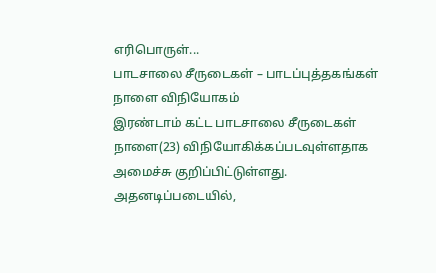எரிபொருள்...
பாடசாலை சீருடைகள் – பாடப்புத்தகங்கள் நாளை விநியோகம்
இரண்டாம் கட்ட பாடசாலை சீருடைகள் நாளை(23) விநியோகிக்கப்படவுள்ளதாக அமைச்சு குறிப்பிட்டுள்ளது.
அதனடிப்படையில்,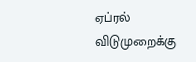ஏப்ரல் விடுமுறைக்கு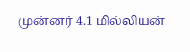முன்னர் 4.1 மில்லியன்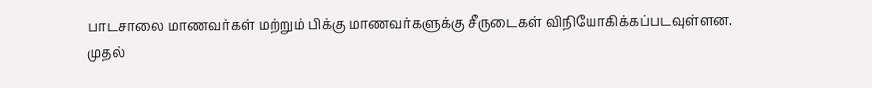பாடசாலை மாணவர்கள் மற்றும் பிக்கு மாணவர்களுக்கு சீருடைகள் விநியோகிக்கப்படவுள்ளன.
முதல்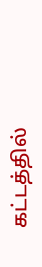கட்டத்தில்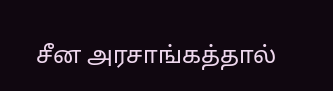சீன அரசாங்கத்தால்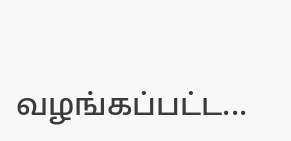வழங்கப்பட்ட...